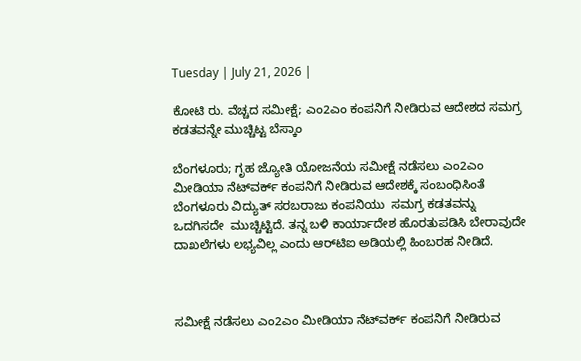Tuesday | July 21, 2026 |

ಕೋಟಿ ರು. ವೆಚ್ಚದ ಸಮೀಕ್ಷೆ; ಎಂ2ಎಂ ಕಂಪನಿಗೆ ನೀಡಿರುವ ಆದೇಶದ ಸಮಗ್ರ ಕಡತವನ್ನೇ ಮುಚ್ಚಿಟ್ಟ ಬೆಸ್ಕಾಂ

ಬೆಂಗಳೂರು; ಗೃಹ ಜ್ಯೋತಿ ಯೋಜನೆಯ ಸಮೀಕ್ಷೆ ನಡೆಸಲು ಎಂ2ಎಂ ಮೀಡಿಯಾ ನೆಟ್‌ವರ್ಕ್‌ ಕಂಪನಿಗೆ ನೀಡಿರುವ ಆದೇಶಕ್ಕೆ ಸಂಬಂಧಿಸಿಂತೆ  ಬೆಂಗಳೂರು ವಿದ್ಯುತ್‌ ಸರಬರಾಜು ಕಂಪನಿಯು  ಸಮಗ್ರ ಕಡತವನ್ನು ಒದಗಿಸದೇ  ಮುಚ್ಚಿಟ್ಟಿದೆ. ತನ್ನ ಬಳಿ ಕಾರ್ಯಾದೇಶ ಹೊರತುಪಡಿಸಿ ಬೇರಾವುದೇ ದಾಖಲೆಗಳು ಲಭ್ಯವಿಲ್ಲ ಎಂದು ಆರ್‌ಟಿಐ ಅಡಿಯಲ್ಲಿ ಹಿಂಬರಹ ನೀಡಿದೆ.



ಸಮೀಕ್ಷೆ ನಡೆಸಲು ಎಂ2ಎಂ ಮೀಡಿಯಾ ನೆಟ್‌ವರ್ಕ್‌ ಕಂಪನಿಗೆ ನೀಡಿರುವ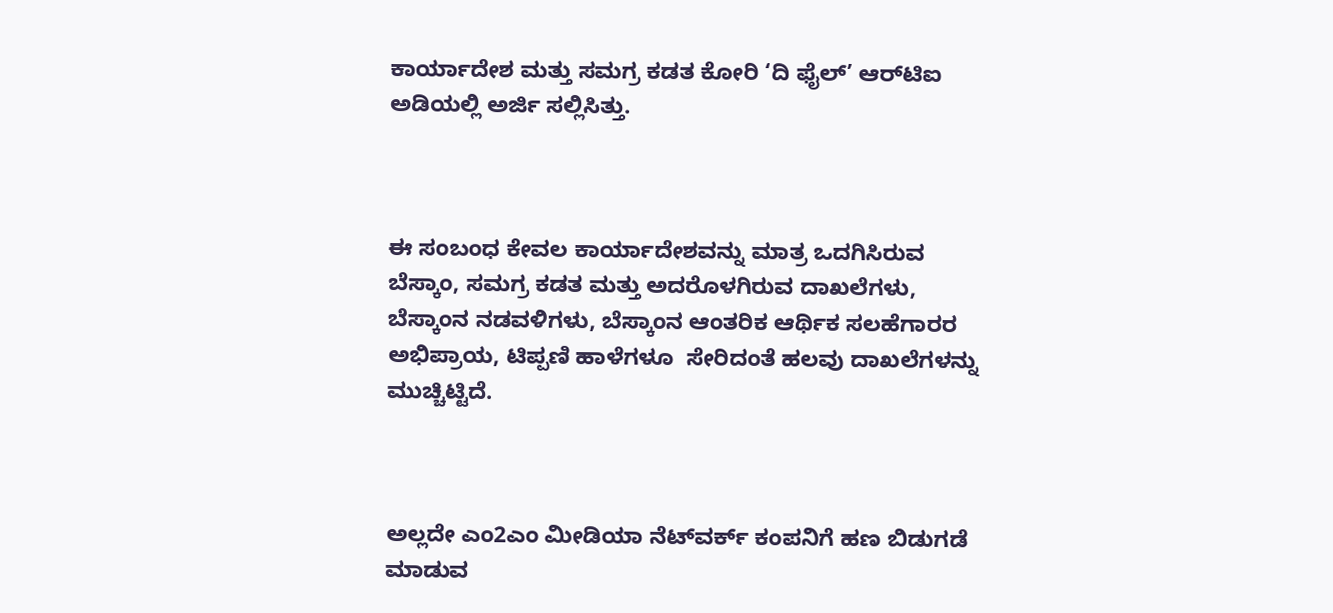ಕಾರ್ಯಾದೇಶ ಮತ್ತು ಸಮಗ್ರ ಕಡತ ಕೋರಿ ‘ದಿ ಫೈಲ್‌’ ಆರ್‍‌ಟಿಐ ಅಡಿಯಲ್ಲಿ ಅರ್ಜಿ ಸಲ್ಲಿಸಿತ್ತು.



ಈ ಸಂಬಂಧ ಕೇವಲ ಕಾರ್ಯಾದೇಶವನ್ನು ಮಾತ್ರ ಒದಗಿಸಿರುವ ಬೆಸ್ಕಾಂ, ಸಮಗ್ರ ಕಡತ ಮತ್ತು ಅದರೊಳಗಿರುವ ದಾಖಲೆಗಳು, ಬೆಸ್ಕಾಂನ ನಡವಳಿಗಳು, ಬೆಸ್ಕಾಂನ ಆಂತರಿಕ ಆರ್ಥಿಕ ಸಲಹೆಗಾರರ ಅಭಿಪ್ರಾಯ, ಟಿಪ್ಪಣಿ ಹಾಳೆಗಳೂ  ಸೇರಿದಂತೆ ಹಲವು ದಾಖಲೆಗಳನ್ನು ಮುಚ್ಚಿಟ್ಟಿದೆ.



ಅಲ್ಲದೇ ಎಂ2ಎಂ ಮೀಡಿಯಾ ನೆಟ್‌ವರ್ಕ್‌ ಕಂಪನಿಗೆ ಹಣ ಬಿಡುಗಡೆ ಮಾಡುವ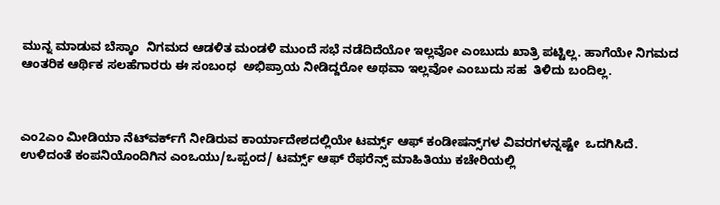ಮುನ್ನ ಮಾಡುವ ಬೆಸ್ಕಾಂ  ನಿಗಮದ ಆಡಳಿತ ಮಂಡಳಿ ಮುಂದೆ ಸಭೆ ನಡೆದಿದೆಯೋ ಇಲ್ಲವೋ ಎಂಬುದು ಖಾತ್ರಿ ಪಟ್ಟಿಲ್ಲ. ಹಾಗೆಯೇ ನಿಗಮದ ಆಂತರಿಕ ಆರ್ಥಿಕ ಸಲಹೆಗಾರರು ಈ ಸಂಬಂಧ  ಅಭಿಪ್ರಾಯ ನೀಡಿದ್ದರೋ ಅಥವಾ ಇಲ್ಲವೋ ಎಂಬುದು ಸಹ  ತಿಳಿದು ಬಂದಿಲ್ಲ.



ಎಂ2ಎಂ ಮೀಡಿಯಾ ನೆಟ್‌ವರ್ಕ್‌ಗೆ ನೀಡಿರುವ ಕಾರ್ಯಾದೇಶದಲ್ಲಿಯೇ ಟರ್ಮ್ಸ್‌ ಆಫ್‌ ಕಂಡೀಷನ್ಸ್‌ಗಳ ವಿವರಗಳನ್ನಷ್ಟೇ  ಒದಗಿಸಿದೆ. ಉಳಿದಂತೆ ಕಂಪನಿಯೊಂದಿಗಿನ ಎಂಒಯು/ಒಪ್ಪಂದ/ ಟರ್ಮ್ಸ್‌ ಆಫ್‌ ರೆಫರೆನ್ಸ್‌ ಮಾಹಿತಿಯು ಕಚೇರಿಯಲ್ಲಿ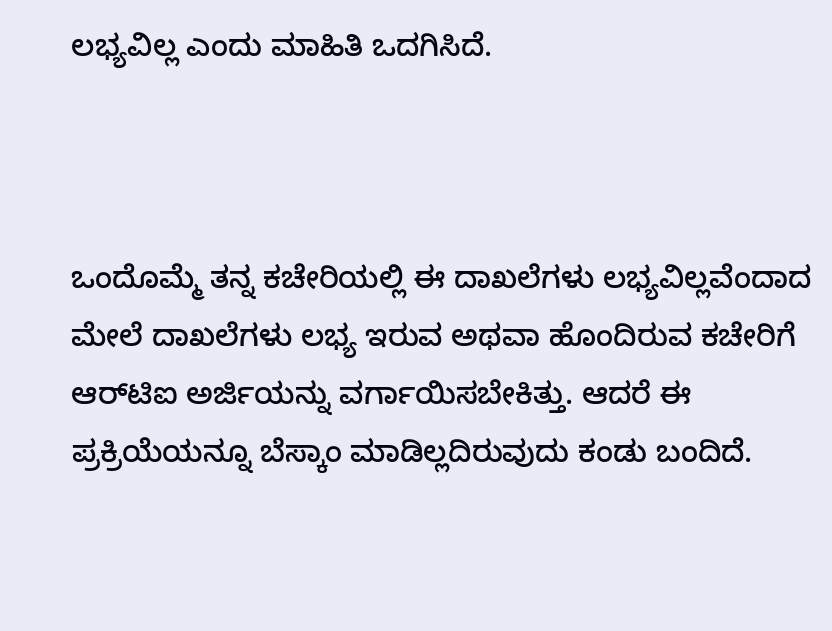ಲಭ್ಯವಿಲ್ಲ ಎಂದು ಮಾಹಿತಿ ಒದಗಿಸಿದೆ.



ಒಂದೊಮ್ಮೆ ತನ್ನ ಕಚೇರಿಯಲ್ಲಿ ಈ ದಾಖಲೆಗಳು ಲಭ್ಯವಿಲ್ಲವೆಂದಾದ ಮೇಲೆ ದಾಖಲೆಗಳು ಲಭ್ಯ ಇರುವ ಅಥವಾ ಹೊಂದಿರುವ ಕಚೇರಿಗೆ ಆರ್‌ಟಿಐ ಅರ್ಜಿಯನ್ನು ವರ್ಗಾಯಿಸಬೇಕಿತ್ತು. ಆದರೆ ಈ ಪ್ರಕ್ರಿಯೆಯನ್ನೂ ಬೆಸ್ಕಾಂ ಮಾಡಿಲ್ಲದಿರುವುದು ಕಂಡು ಬಂದಿದೆ.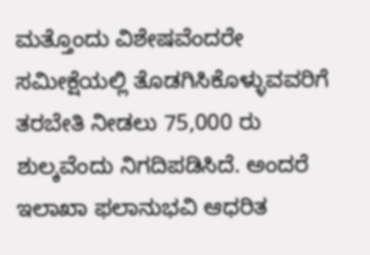ಮತ್ತೊಂದು ವಿಶೇಷವೆಂದರೇ ಸಮೀಕ್ಷೆಯಲ್ಲಿ ತೊಡಗಿಸಿಕೊಳ್ಳುವವರಿಗೆ ತರಬೇತಿ ನೀಡಲು 75,000 ರು ಶುಲ್ಕವೆಂದು ನಿಗದಿಪಡಿಸಿದೆ. ಅಂದರೆ ಇಲಾಖಾ ಫಲಾನುಭವಿ ಆಧರಿತ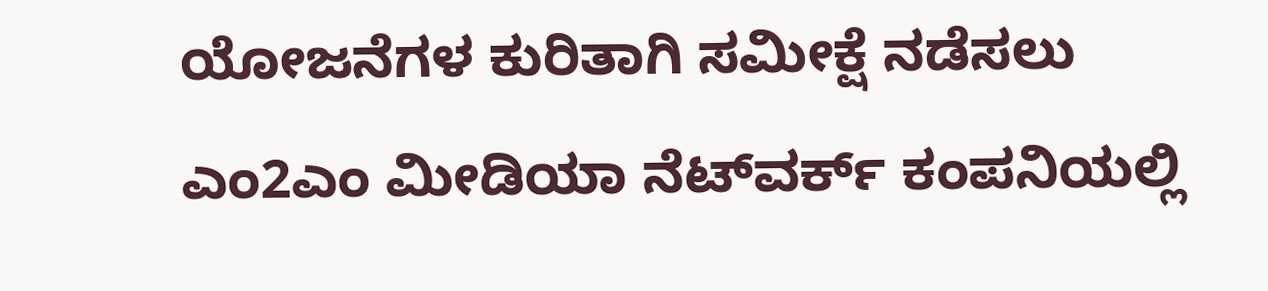ಯೋಜನೆಗಳ ಕುರಿತಾಗಿ ಸಮೀಕ್ಷೆ ನಡೆಸಲು ಎಂ2ಎಂ ಮೀಡಿಯಾ ನೆಟ್‌ವರ್ಕ್‌ ಕಂಪನಿಯಲ್ಲಿ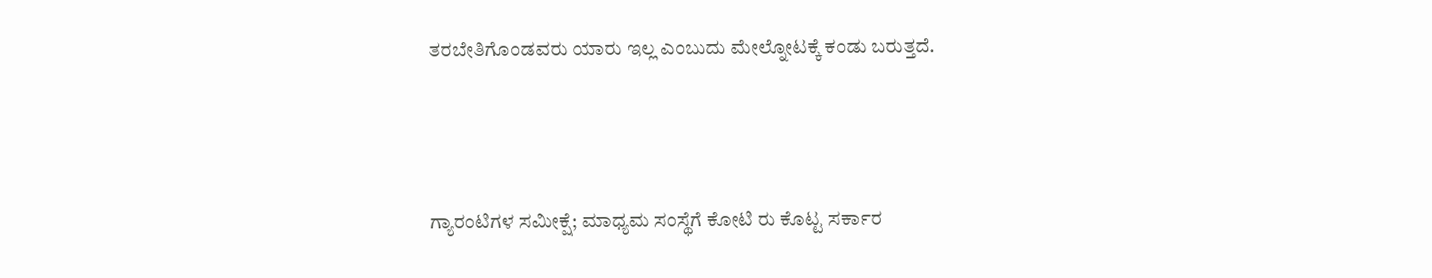ತರಬೇತಿಗೊಂಡವರು ಯಾರು ಇಲ್ಲ ಎಂಬುದು ಮೇಲ್ನೋಟಕ್ಕೆ ಕಂಡು ಬರುತ್ತದೆ.



ಗ್ಯಾರಂಟಿಗಳ ಸಮೀಕ್ಷೆ; ಮಾಧ್ಯಮ ಸಂಸ್ಥೆಗೆ ಕೋಟಿ ರು ಕೊಟ್ಟ ಸರ್ಕಾರ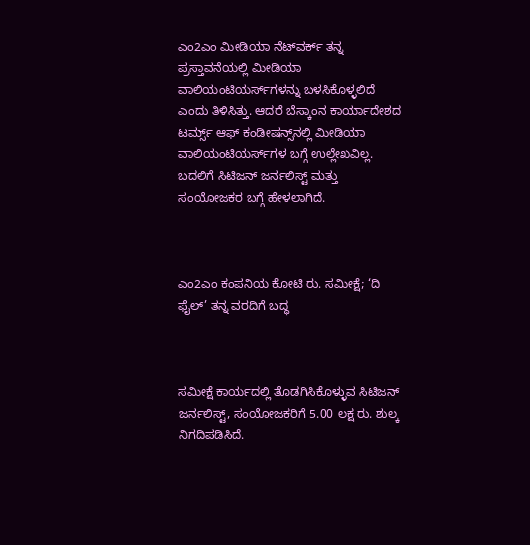ಎಂ2ಎಂ ಮೀಡಿಯಾ ನೆಟ್‌ವರ್ಕ್‌ ತನ್ನ ಪ್ರಸ್ತಾವನೆಯಲ್ಲಿ ಮೀಡಿಯಾ ವಾಲಿಯಂಟಿಯರ್ಸ್‌ಗಳನ್ನು ಬಳಸಿಕೊಳ್ಳಲಿದೆ ಎಂದು ತಿಳಿಸಿತ್ತು. ಆದರೆ ಬೆಸ್ಕಾಂನ ಕಾರ್ಯಾದೇಶದ ಟರ್ಮ್ಸ್‌ ಆಫ್‌ ಕಂಡೀಷನ್ಸ್‌ನಲ್ಲಿ ಮೀಡಿಯಾ ವಾಲಿಯಂಟಿಯರ್ಸ್‌ಗಳ ಬಗ್ಗೆ ಉಲ್ಲೇಖವಿಲ್ಲ. ಬದಲಿಗೆ ಸಿಟಿಜನ್‌ ಜರ್ನಲಿಸ್ಟ್‌ ಮತ್ತು ಸಂಯೋಜಕರ ಬಗ್ಗೆ ಹೇಳಲಾಗಿದೆ.



ಎಂ2ಎಂ ಕಂಪನಿಯ ಕೋಟಿ ರು. ಸಮೀಕ್ಷೆ; ‘ದಿ ಫೈಲ್‌’ ತನ್ನ ವರದಿಗೆ ಬದ್ಧ



ಸಮೀಕ್ಷೆ ಕಾರ್ಯದಲ್ಲಿ ತೊಡಗಿಸಿಕೊಳ್ಳುವ ಸಿಟಿಜನ್‌ ಜರ್ನಲಿಸ್ಟ್‌, ಸಂಯೋಜಕರಿಗೆ 5.00 ಲಕ್ಷ ರು. ಶುಲ್ಕ ನಿಗದಿಪಡಿಸಿದೆ.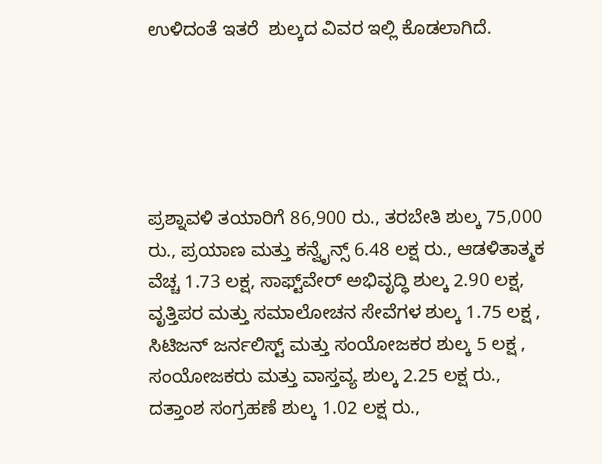ಉಳಿದಂತೆ ಇತರೆ  ಶುಲ್ಕದ ವಿವರ ಇಲ್ಲಿ ಕೊಡಲಾಗಿದೆ.





ಪ್ರಶ್ನಾವಳಿ ತಯಾರಿಗೆ 86,900 ರು., ತರಬೇತಿ ಶುಲ್ಕ 75,000 ರು., ಪ್ರಯಾಣ ಮತ್ತು ಕನ್ವೈನ್ಸ್‌ 6.48 ಲಕ್ಷ ರು., ಆಡಳಿತಾತ್ಮಕ ವೆಚ್ಚ 1.73 ಲಕ್ಷ, ಸಾಫ್ಟ್‌ವೇರ್‍‌ ಅಭಿವೃದ್ಧಿ ಶುಲ್ಕ 2.90 ಲಕ್ಷ, ವೃತ್ತಿಪರ ಮತ್ತು ಸಮಾಲೋಚನ ಸೇವೆಗಳ ಶುಲ್ಕ 1.75 ಲಕ್ಷ , ಸಿಟಿಜನ್‌ ಜರ್ನಲಿಸ್ಟ್‌ ಮತ್ತು ಸಂಯೋಜಕರ ಶುಲ್ಕ 5 ಲಕ್ಷ , ಸಂಯೋಜಕರು ಮತ್ತು ವಾಸ್ತವ್ಯ ಶುಲ್ಕ 2.25 ಲಕ್ಷ ರು., ದತ್ತಾಂಶ ಸಂಗ್ರಹಣೆ ಶುಲ್ಕ 1.02 ಲಕ್ಷ ರು.,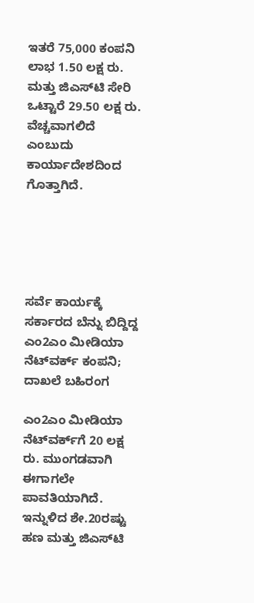ಇತರೆ 75,000 ಕಂಪನಿ ಲಾಭ 1.50 ಲಕ್ಷ ರು. ಮತ್ತು ಜಿಎಸ್‌ಟಿ ಸೇರಿ ಒಟ್ಟಾರೆ 29.50 ಲಕ್ಷ ರು. ವೆಚ್ಚವಾಗಲಿದೆ ಎಂಬುದು ಕಾರ್ಯಾದೇಶದಿಂದ ಗೊತ್ತಾಗಿದೆ.





ಸರ್ವೆ ಕಾರ್ಯಕ್ಕೆ ಸರ್ಕಾರದ ಬೆನ್ನು ಬಿದ್ದಿದ್ದ ಎಂ2ಎಂ ಮೀಡಿಯಾ ನೆಟ್‌ವರ್ಕ್ ಕಂಪನಿ; ದಾಖಲೆ ಬಹಿರಂಗ

ಎಂ2ಎಂ ಮೀಡಿಯಾ ನೆಟ್‌ವರ್ಕ್‌ಗೆ 20 ಲಕ್ಷ ರು. ಮುಂಗಡವಾಗಿ ಈಗಾಗಲೇ ಪಾವತಿಯಾಗಿದೆ. ಇನ್ನುಳಿದ ಶೇ.20ರಷ್ಟು ಹಣ ಮತ್ತು ಜಿಎಸ್‌ಟಿ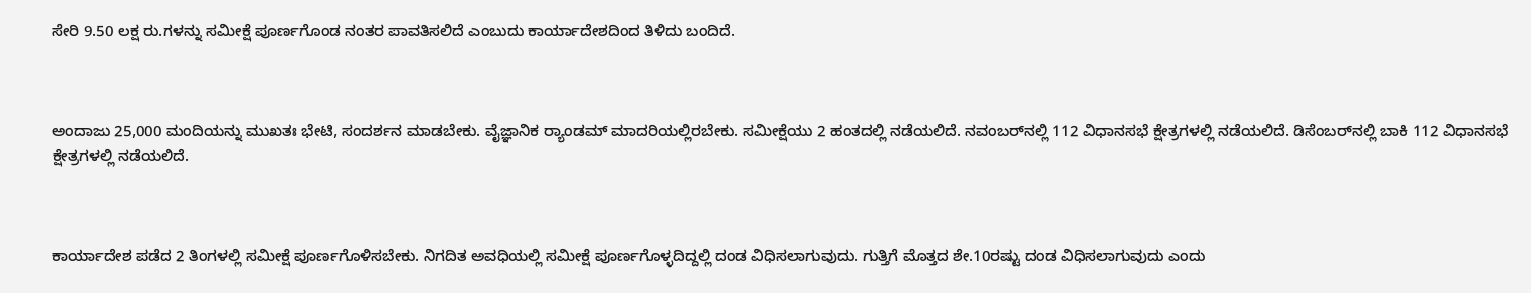ಸೇರಿ 9.50 ಲಕ್ಷ ರು.ಗಳನ್ನು ಸಮೀಕ್ಷೆ ಪೂರ್ಣಗೊಂಡ ನಂತರ ಪಾವತಿಸಲಿದೆ ಎಂಬುದು ಕಾರ್ಯಾದೇಶದಿಂದ ತಿಳಿದು ಬಂದಿದೆ.



ಅಂದಾಜು 25,000 ಮಂದಿಯನ್ನು ಮುಖತಃ ಭೇಟಿ, ಸಂದರ್ಶನ ಮಾಡಬೇಕು. ವೈಜ್ಞಾನಿಕ ರ್‍ಯಾಂಡಮ್‌ ಮಾದರಿಯಲ್ಲಿರಬೇಕು. ಸಮೀಕ್ಷೆಯು 2 ಹಂತದಲ್ಲಿ ನಡೆಯಲಿದೆ. ನವಂಬರ್‍‌ನಲ್ಲಿ 112 ವಿಧಾನಸಭೆ ಕ್ಷೇತ್ರಗಳಲ್ಲಿ ನಡೆಯಲಿದೆ. ಡಿಸೆಂಬರ್‍‌ನಲ್ಲಿ ಬಾಕಿ 112 ವಿಧಾನಸಭೆ ಕ್ಷೇತ್ರಗಳಲ್ಲಿ ನಡೆಯಲಿದೆ.



ಕಾರ್ಯಾದೇಶ ಪಡೆದ 2 ತಿಂಗಳಲ್ಲಿ ಸಮೀಕ್ಷೆ ಪೂರ್ಣಗೊಳಿಸಬೇಕು. ನಿಗದಿತ ಅವಧಿಯಲ್ಲಿ ಸಮೀಕ್ಷೆ ಪೂರ್ಣಗೊಳ್ಳದಿದ್ದಲ್ಲಿ ದಂಡ ವಿಧಿಸಲಾಗುವುದು. ಗುತ್ತಿಗೆ ಮೊತ್ತದ ಶೇ.10ರಷ್ಟು ದಂಡ ವಿಧಿಸಲಾಗುವುದು ಎಂದು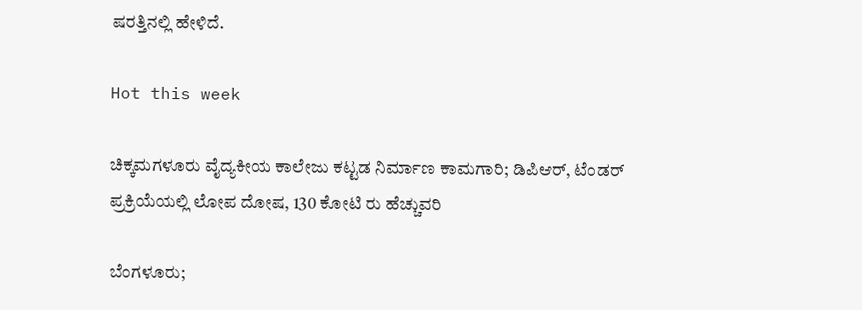ಷರತ್ತಿನಲ್ಲಿ ಹೇಳಿದೆ.

Hot this week

ಚಿಕ್ಕಮಗಳೂರು ವೈದ್ಯಕೀಯ ಕಾಲೇಜು ಕಟ್ಟಡ ನಿರ್ಮಾಣ ಕಾಮಗಾರಿ; ಡಿಪಿಆರ್, ಟೆಂಡರ್ ಪ್ರಕ್ರಿಯೆಯಲ್ಲಿ ಲೋಪ ದೋಷ, 130 ಕೋಟಿ ರು ಹೆಚ್ಚುವರಿ

ಬೆಂಗಳೂರು;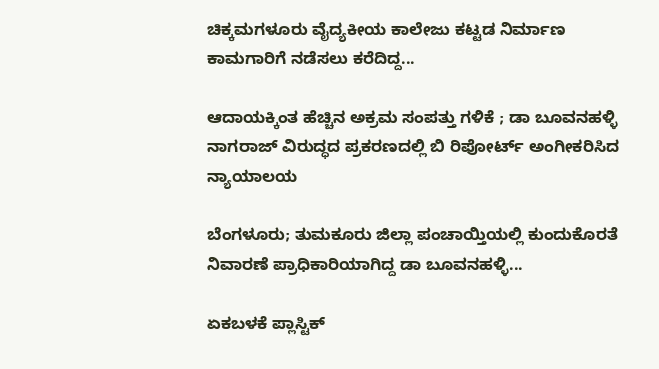ಚಿಕ್ಕಮಗಳೂರು ವೈದ್ಯಕೀಯ ಕಾಲೇಜು ಕಟ್ಟಡ ನಿರ್ಮಾಣ ಕಾಮಗಾರಿಗೆ ನಡೆಸಲು ಕರೆದಿದ್ದ...

ಆದಾಯಕ್ಕಿಂತ ಹೆಚ್ಚಿನ ಅಕ್ರಮ ಸಂಪತ್ತು ಗಳಿಕೆ ; ಡಾ ಬೂವನಹಳ್ಳಿ ನಾಗರಾಜ್ ವಿರುದ್ಧದ ಪ್ರಕರಣದಲ್ಲಿ ಬಿ ರಿಪೋರ್ಟ್‌ ಅಂಗೀಕರಿಸಿದ ನ್ಯಾಯಾಲಯ

ಬೆಂಗಳೂರು; ತುಮಕೂರು ಜಿಲ್ಲಾ ಪಂಚಾಯ್ತಿಯಲ್ಲಿ ಕುಂದುಕೊರತೆ ನಿವಾರಣೆ ಪ್ರಾಧಿಕಾರಿಯಾಗಿದ್ದ ಡಾ ಬೂವನಹಳ್ಳಿ...

ಏಕಬಳಕೆ ಪ್ಲಾಸ್ಟಿಕ್‌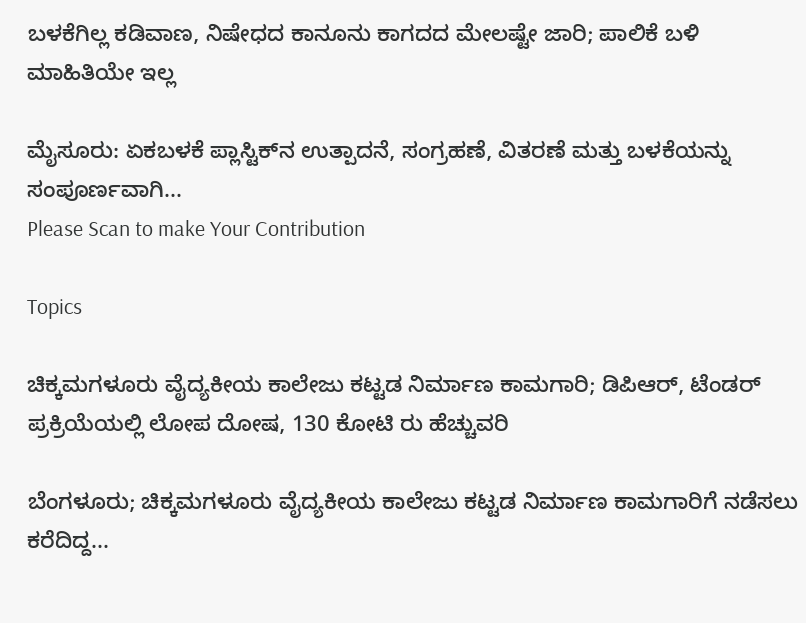ಬಳಕೆಗಿಲ್ಲ ಕಡಿವಾಣ, ನಿಷೇಧದ ಕಾನೂನು ಕಾಗದದ ಮೇಲಷ್ಟೇ ಜಾರಿ; ಪಾಲಿಕೆ ಬಳಿ ಮಾಹಿತಿಯೇ ಇಲ್ಲ

ಮೈಸೂರು: ಏಕಬಳಕೆ ಪ್ಲಾಸ್ಟಿಕ್‌ನ ಉತ್ಪಾದನೆ, ಸಂಗ್ರಹಣೆ, ವಿತರಣೆ ಮತ್ತು ಬಳಕೆಯನ್ನು ಸಂಪೂರ್ಣವಾಗಿ...
Please Scan to make Your Contribution

Topics

ಚಿಕ್ಕಮಗಳೂರು ವೈದ್ಯಕೀಯ ಕಾಲೇಜು ಕಟ್ಟಡ ನಿರ್ಮಾಣ ಕಾಮಗಾರಿ; ಡಿಪಿಆರ್, ಟೆಂಡರ್ ಪ್ರಕ್ರಿಯೆಯಲ್ಲಿ ಲೋಪ ದೋಷ, 130 ಕೋಟಿ ರು ಹೆಚ್ಚುವರಿ

ಬೆಂಗಳೂರು; ಚಿಕ್ಕಮಗಳೂರು ವೈದ್ಯಕೀಯ ಕಾಲೇಜು ಕಟ್ಟಡ ನಿರ್ಮಾಣ ಕಾಮಗಾರಿಗೆ ನಡೆಸಲು ಕರೆದಿದ್ದ...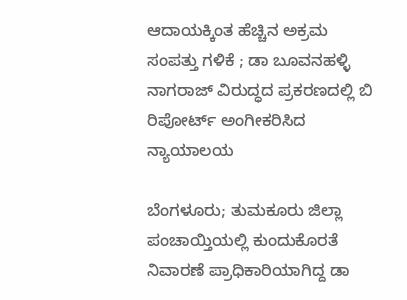ಆದಾಯಕ್ಕಿಂತ ಹೆಚ್ಚಿನ ಅಕ್ರಮ ಸಂಪತ್ತು ಗಳಿಕೆ ; ಡಾ ಬೂವನಹಳ್ಳಿ ನಾಗರಾಜ್ ವಿರುದ್ಧದ ಪ್ರಕರಣದಲ್ಲಿ ಬಿ ರಿಪೋರ್ಟ್‌ ಅಂಗೀಕರಿಸಿದ ನ್ಯಾಯಾಲಯ

ಬೆಂಗಳೂರು; ತುಮಕೂರು ಜಿಲ್ಲಾ ಪಂಚಾಯ್ತಿಯಲ್ಲಿ ಕುಂದುಕೊರತೆ ನಿವಾರಣೆ ಪ್ರಾಧಿಕಾರಿಯಾಗಿದ್ದ ಡಾ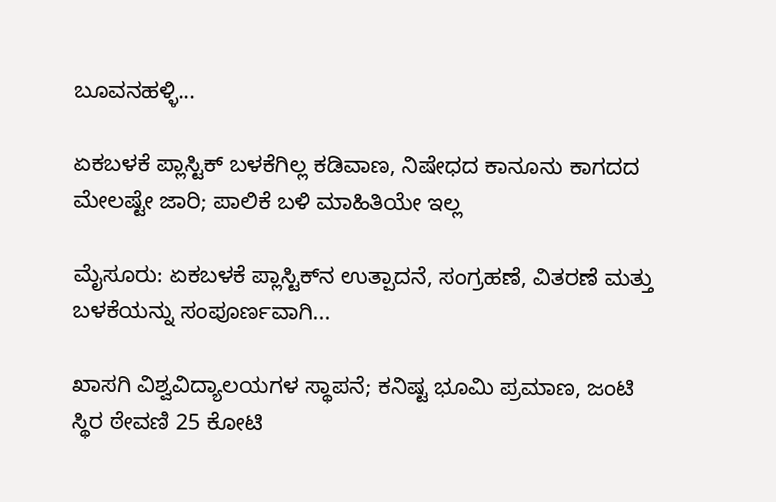ಬೂವನಹಳ್ಳಿ...

ಏಕಬಳಕೆ ಪ್ಲಾಸ್ಟಿಕ್‌ ಬಳಕೆಗಿಲ್ಲ ಕಡಿವಾಣ, ನಿಷೇಧದ ಕಾನೂನು ಕಾಗದದ ಮೇಲಷ್ಟೇ ಜಾರಿ; ಪಾಲಿಕೆ ಬಳಿ ಮಾಹಿತಿಯೇ ಇಲ್ಲ

ಮೈಸೂರು: ಏಕಬಳಕೆ ಪ್ಲಾಸ್ಟಿಕ್‌ನ ಉತ್ಪಾದನೆ, ಸಂಗ್ರಹಣೆ, ವಿತರಣೆ ಮತ್ತು ಬಳಕೆಯನ್ನು ಸಂಪೂರ್ಣವಾಗಿ...

ಖಾಸಗಿ ವಿಶ್ವವಿದ್ಯಾಲಯಗಳ ಸ್ಥಾಪನೆ; ಕನಿಷ್ಟ ಭೂಮಿ ಪ್ರಮಾಣ, ಜಂಟಿ ಸ್ಥಿರ ಠೇವಣಿ 25 ಕೋಟಿ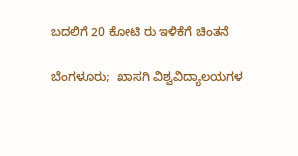ಬದಲಿಗೆ 20 ಕೋಟಿ ರು ಇಳಿಕೆಗೆ ಚಿಂತನೆ

ಬೆಂಗಳೂರು;  ಖಾಸಗಿ ವಿಶ್ವವಿದ್ಯಾಲಯಗಳ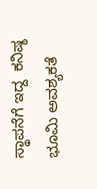ಸ್ಥಾಪನೆಗೆ ಇದ್ದ  ಕನಿಷ್ಠ ಭೂಮಿ ಅವಶ್ಯಕತೆ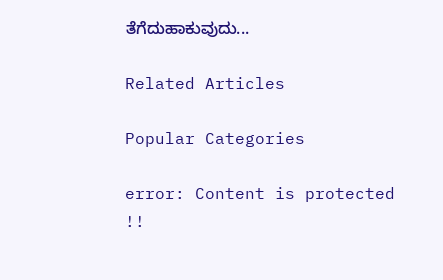ತೆಗೆದುಹಾಕುವುದು...

Related Articles

Popular Categories

error: Content is protected !!